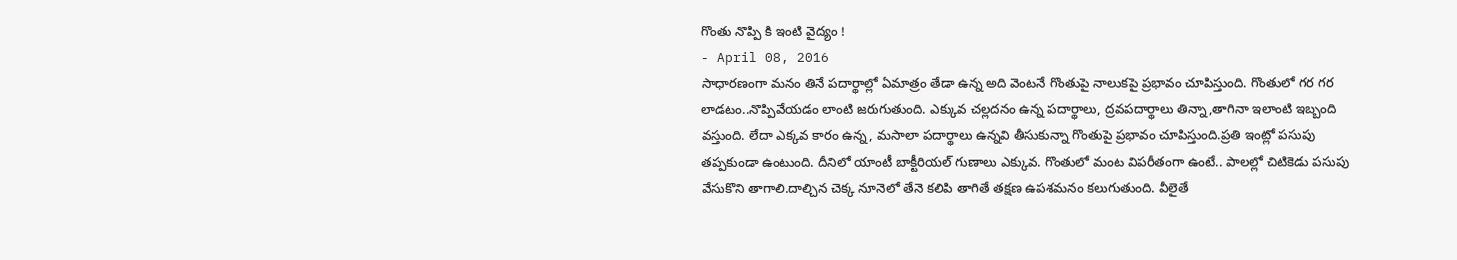గొంతు నొప్పి కి ఇంటి వైద్యం !
- April 08, 2016
సాధారణంగా మనం తినే పదార్థాల్లో ఏమాత్రం తేడా ఉన్న అది వెంటనే గొంతుపై నాలుకపై ప్రభావం చూపిస్తుంది. గొంతులో గర గర లాడటం..నొప్పివేయడం లాంటి జరుగుతుంది. ఎక్కువ చల్లదనం ఉన్న పదార్థాలు, ద్రవపదార్థాలు తిన్నా,తాగినా ఇలాంటి ఇబ్బంది వస్తుంది. లేదా ఎక్కవ కారం ఉన్న, మసాలా పదార్థాలు ఉన్నవి తీసుకున్నా గొంతుపై ప్రభావం చూపిస్తుంది.ప్రతి ఇంట్లో పసుపు తప్పకుండా ఉంటుంది. దీనిలో యాంటీ బాక్టీరియల్ గుణాలు ఎక్కువ. గొంతులో మంట విపరీతంగా ఉంటే.. పాలల్లో చిటికెడు పసుపు వేసుకొని తాగాలి.దాల్చిన చెక్క నూనెలో తేనె కలిపి తాగితే తక్షణ ఉపశమనం కలుగుతుంది. వీలైతే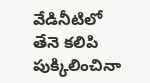వేడినీటిలో తేనె కలిపి పుక్కిలించినా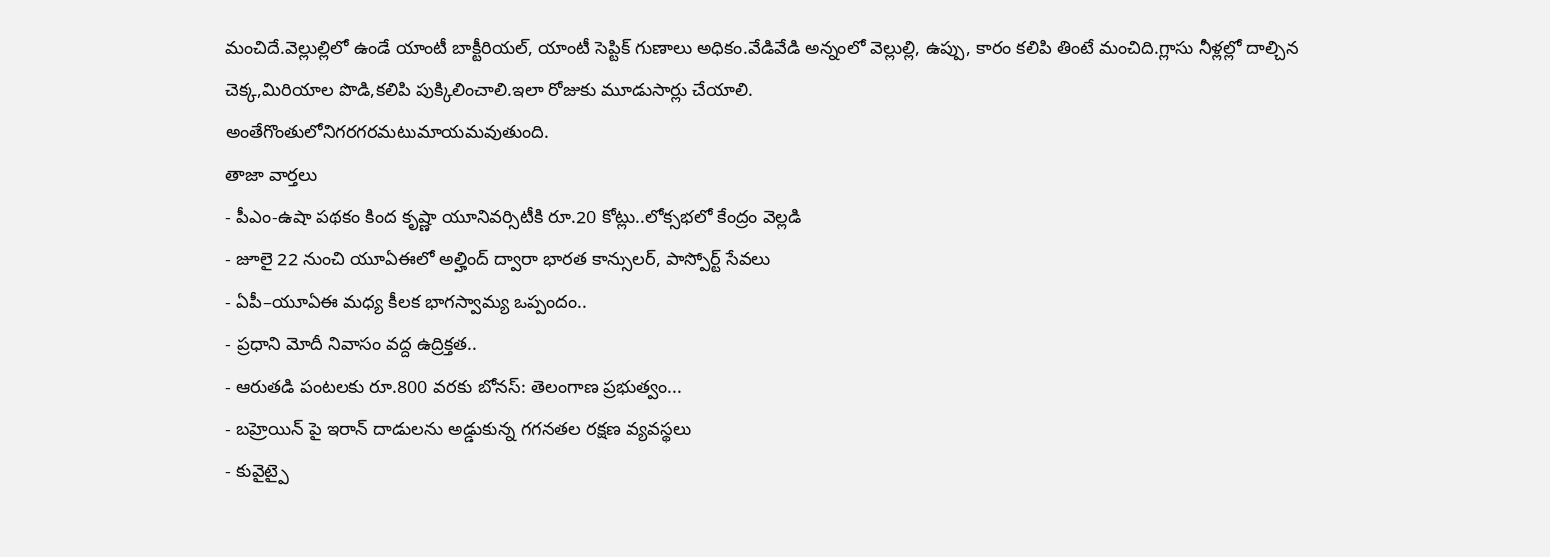మంచిదే.వెల్లుల్లిలో ఉండే యాంటీ బాక్టీరియల్, యాంటీ సెప్టిక్ గుణాలు అధికం.వేడివేడి అన్నంలో వెల్లుల్లి, ఉప్పు, కారం కలిపి తింటే మంచిది.గ్లాసు నీళ్లల్లో దాల్చిన చెక్క,మిరియాల పొడి,కలిపి పుక్కిలించాలి.ఇలా రోజుకు మూడుసార్లు చేయాలి.
అంతేగొంతులోనిగరగరమటుమాయమవుతుంది.
తాజా వార్తలు
- పీఎం-ఉషా పథకం కింద కృష్ణా యూనివర్సిటీకి రూ.20 కోట్లు..లోక్సభలో కేంద్రం వెల్లడి
- జూలై 22 నుంచి యూఏఈలో అల్హింద్ ద్వారా భారత కాన్సులర్, పాస్పోర్ట్ సేవలు
- ఏపీ–యూఏఈ మధ్య కీలక భాగస్వామ్య ఒప్పందం..
- ప్రధాని మోదీ నివాసం వద్ద ఉద్రిక్తత..
- ఆరుతడి పంటలకు రూ.800 వరకు బోనస్: తెలంగాణ ప్రభుత్వం...
- బహ్రెయిన్ పై ఇరాన్ దాడులను అడ్డుకున్న గగనతల రక్షణ వ్యవస్థలు
- కువైట్పై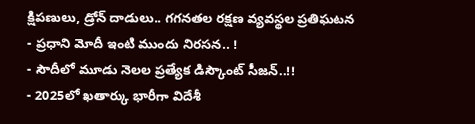క్షిపణులు, డ్రోన్ దాడులు.. గగనతల రక్షణ వ్యవస్థల ప్రతిఘటన
- ప్రధాని మోదీ ఇంటి ముందు నిరసన.. !
- సౌదీలో మూడు నెలల ప్రత్యేక డిస్కౌంట్ సీజన్..!!
- 2025లో ఖతార్కు భారీగా విదేశీ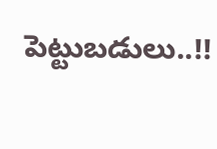పెట్టుబడులు..!!